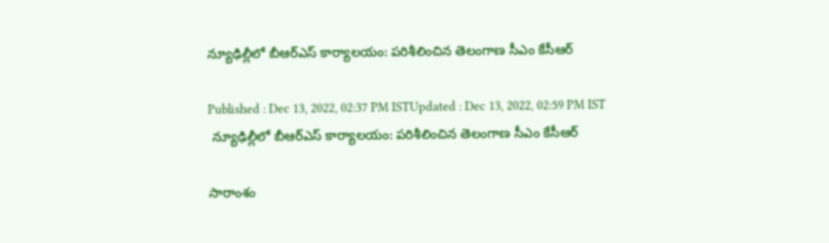న్యూఢిల్లీలో బీఆర్ఎస్ కార్యాలయం: పరిశీలించిన తెలంగాణ సీఎం కేసీఆర్

Published : Dec 13, 2022, 02:37 PM ISTUpdated : Dec 13, 2022, 02:59 PM IST
 న్యూఢిల్లీలో బీఆర్ఎస్ కార్యాలయం: పరిశీలించిన తెలంగాణ సీఎం కేసీఆర్

సారాంశం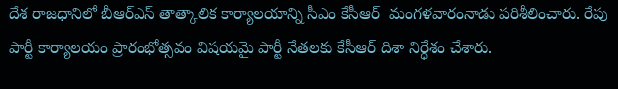దేశ రాజధానిలో బీఆర్ఎస్ తాత్కాలిక కార్యాలయాన్ని సీఎం కేసీఆర్  మంగళవారంనాడు పరిశీలించారు. రేపు పార్టీ కార్యాలయం ప్రారంభోత్సవం విషయమై పార్టీ నేతలకు కేసీఆర్ దిశా నిర్ధేశం చేశారు.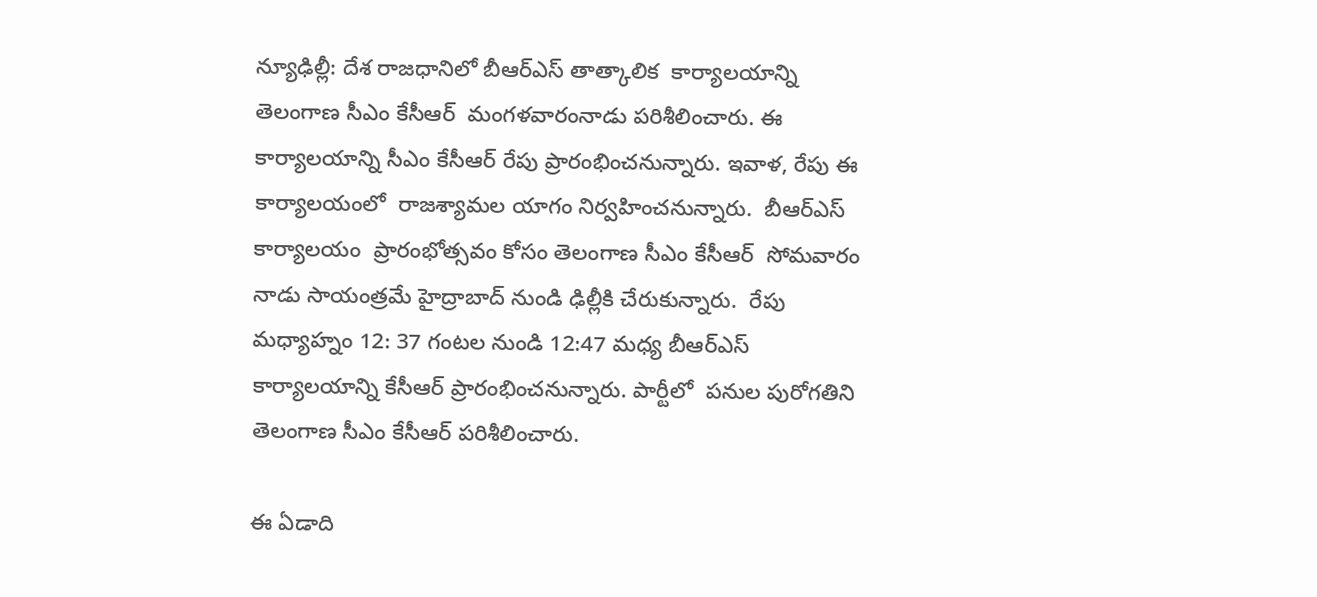న్యూఢిల్లీ: దేశ రాజధానిలో బీఆర్ఎస్ తాత్కాలిక  కార్యాలయాన్ని తెలంగాణ సీఎం కేసీఆర్  మంగళవారంనాడు పరిశీలించారు. ఈ కార్యాలయాన్ని సీఎం కేసీఆర్ రేపు ప్రారంభించనున్నారు. ఇవాళ, రేపు ఈ కార్యాలయంలో  రాజశ్యామల యాగం నిర్వహించనున్నారు.  బీఆర్ఎస్ కార్యాలయం  ప్రారంభోత్సవం కోసం తెలంగాణ సీఎం కేసీఆర్  సోమవారం నాడు సాయంత్రమే హైద్రాబాద్ నుండి ఢిల్లీకి చేరుకున్నారు.  రేపు మధ్యాహ్నం 12: 37 గంటల నుండి 12:47 మధ్య బీఆర్ఎస్ కార్యాలయాన్ని కేసీఆర్ ప్రారంభించనున్నారు. పార్టీలో  పనుల పురోగతిని  తెలంగాణ సీఎం కేసీఆర్ పరిశీలించారు.

ఈ ఏడాది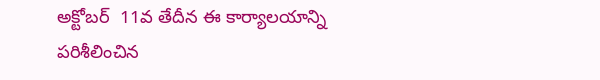అక్టోబర్  11వ తేదీన ఈ కార్యాలయాన్ని పరిశీలించిన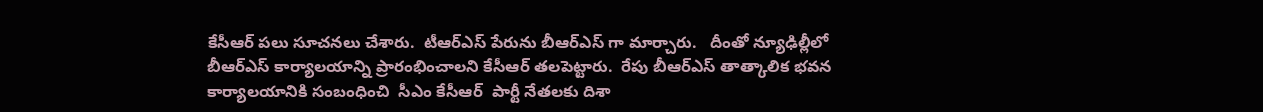కేసీఆర్ పలు సూచనలు చేశారు.  టీఆర్ఎస్ పేరును బీఆర్ఎస్ గా మార్చారు.   దీంతో న్యూఢిల్లీలో  బీఆర్ఎస్ కార్యాలయాన్ని ప్రారంభించాలని కేసీఆర్ తలపెట్టారు.  రేపు బీఆర్ఎస్ తాత్కాలిక భవన కార్యాలయానికి సంబంధించి  సీఎం కేసీఆర్  పార్టీ నేతలకు దిశా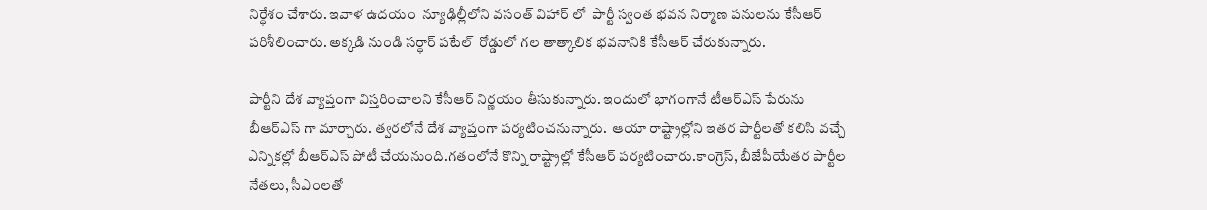నిర్ధేశం చేశారు. ఇవాళ ఉదయం  న్యూఢిల్లీలోని వసంత్ విహార్ లో  పార్టీ స్వంత భవన నిర్మాణ పనులను కేసీఆర్ పరిశీలించారు. అక్కడి నుండి సర్ధార్ పటేల్  రోడ్డులో గల తాత్కాలిక భవనానికి కేసీఆర్ చేరుకున్నారు.

పార్టీని దేశ వ్యాప్తంగా విస్తరించాలని కేసీఆర్ నిర్ణయం తీసుకున్నారు. ఇందులో భాగంగానే టీఆర్ఎస్ పేరును బీఆర్ఎస్ గా మార్చారు. త్వరలోనే దేశ వ్యాప్తంగా పర్యటించనున్నారు.  ఆయా రాష్ట్రాల్లోని ఇతర పార్టీలతో కలిసి వచ్చే ఎన్నికల్లో బీఆర్ఎస్ పోటీ చేయనుంది.గతంలోనే కొన్ని రాష్ట్రాల్లో కేసీఆర్ పర్యటించారు.కాంగ్రెస్, బీజేపీయేతర పార్టీల నేతలు, సీఎంలతో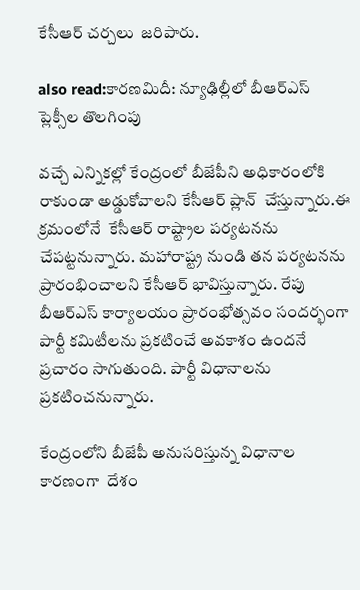కేసీఆర్ చర్చలు  జరిపారు.

also read:కారణమిదీ: న్యూఢిల్లీలో బీఆర్ఎస్ ప్లెక్సీల తొలగింపు

వచ్చే ఎన్నికల్లో కేంద్రంలో బీజేపీని అధికారంలోకి రాకుండా అడ్డుకోవాలని కేసీఆర్ ప్లాన్  చేస్తున్నారు.ఈ క్రమంలోనే  కేసీఆర్ రాష్ట్రాల పర్యటనను చేపట్టనున్నారు. మహారాష్ట్ర నుండి తన పర్యటనను ప్రారంభించాలని కేసీఆర్ భావిస్తున్నారు. రేపు బీఆర్ఎస్ కార్యాలయం ప్రారంభోత్సవం సందర్భంగా  పార్టీ కమిటీలను ప్రకటించే అవకాశం ఉందనే ప్రచారం సాగుతుంది. పార్టీ విధానాలను ప్రకటించనున్నారు.

కేంద్రంలోని బీజేపీ అనుసరిస్తున్న విధానాల కారణంగా  దేశం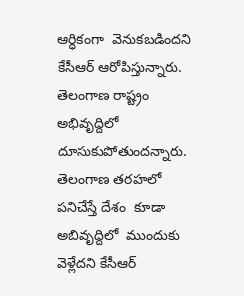ఆర్ధికంగా  వెనుకబడిందని కేసీఆర్ ఆరోపిస్తున్నారు. తెలంగాణ రాష్ట్రం అభివృద్దిలో దూసుకుపోతుందన్నారు. తెలంగాణ తరహలో  పనిచేస్తే దేశం  కూడా అబివృద్దిలో  ముందుకు వెళ్లేదని కేసీఆర్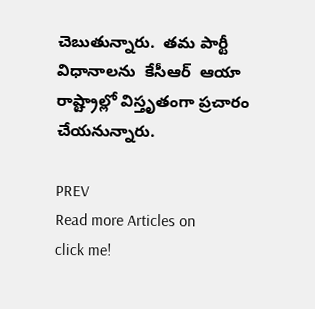చెబుతున్నారు.  తమ పార్టీ విధానాలను  కేసీఆర్  ఆయా రాష్ట్రాల్లో విస్తృతంగా ప్రచారం చేయనున్నారు.

PREV
Read more Articles on
click me!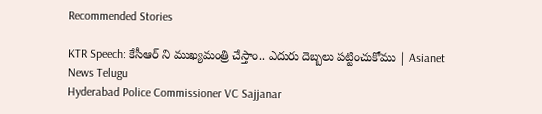Recommended Stories

KTR Speech: కేసీఆర్ ని ముఖ్యమంత్రి చేస్తాం.. ఎదురు దెబ్బలు పట్టించుకోము | Asianet News Telugu
Hyderabad Police Commissioner VC Sajjanar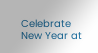Celebrate New Year at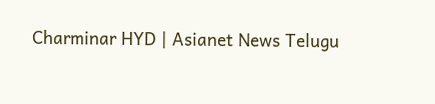Charminar HYD | Asianet News Telugu